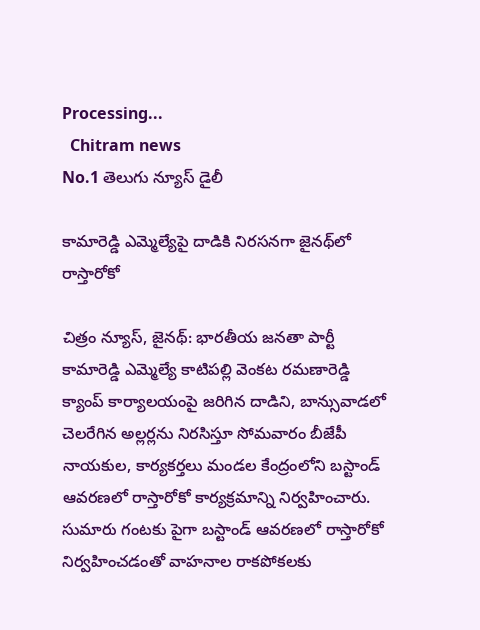Processing...
  Chitram news
No.1 తెలుగు న్యూస్ డైలీ

కామారెడ్డి ఎమ్మెల్యేపై దాడికి నిరసనగా జైనథ్‌లో రాస్తారోకో

చిత్రం న్యూస్, జైనథ్: భారతీయ జనతా పార్టీ కామారెడ్డి ఎమ్మెల్యే కాటిపల్లి వెంకట రమణారెడ్డి క్యాంప్ కార్యాలయంపై జరిగిన దాడిని, బాన్సువాడలో చెలరేగిన అల్లర్లను నిరసిస్తూ సోమవారం బీజేపీ నాయకుల, కార్యకర్తలు మండల కేంద్రంలోని బస్టాండ్ ఆవరణలో రాస్తారోకో కార్యక్రమాన్ని నిర్వహించారు. సుమారు గంటకు పైగా బస్టాండ్ ఆవరణలో రాస్తారోకో నిర్వహించడంతో వాహనాల రాకపోకలకు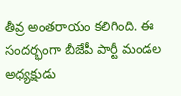తీవ్ర అంతరాయం కలిగింది. ఈ సందర్భంగా బీజేపీ పార్టీ మండల అధ్యక్షుడు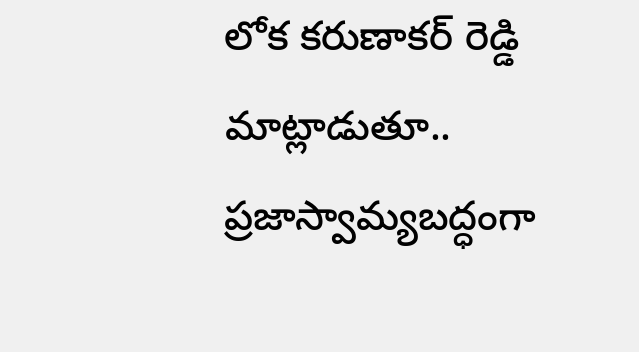లోక కరుణాకర్ రెడ్డి మాట్లాడుతూ.. ప్రజాస్వామ్యబద్ధంగా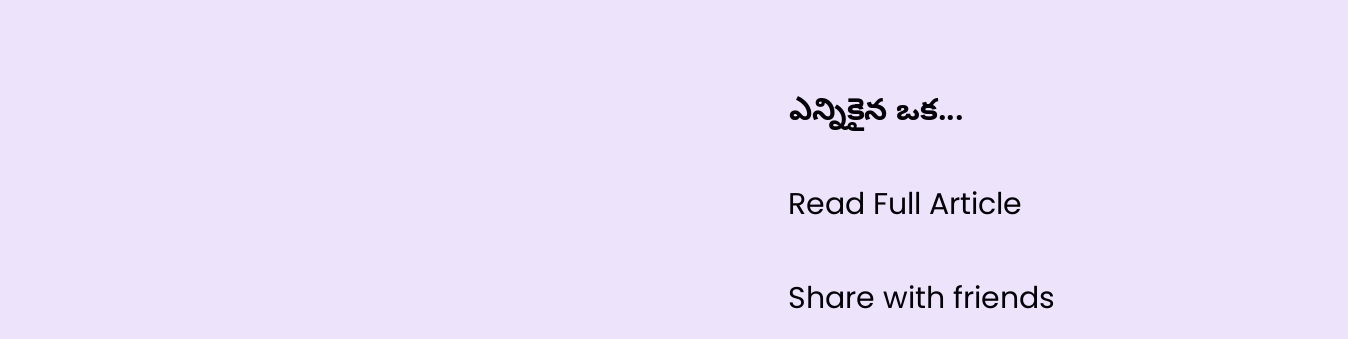ఎన్నికైన ఒక...

Read Full Article

Share with friends